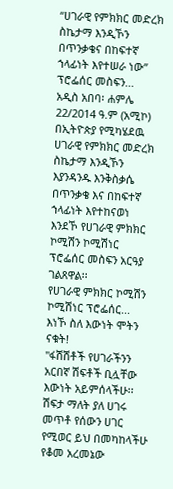“ሀገራዊ የምክክር መድረክ ስኬታማ እንዲኾን በጥንቃቄና በከፍተኛ ኀላፊነት እየተሠራ ነው” ፕሮፌሰር መስፍን...
አዲስ አበባ፡ ሐምሌ 22/2014 ዓ.ም (አሚኮ) በኢትዮጵያ የሚካሄደዉ ሀገራዊ የምክክር መድረክ ስኬታማ እንዲኾን እያንዳንዱ እንቅስቃሴ በጥንቃቄ እና በከፍተኛ ኀላፊነት እየተከናወነ እንደኾ የሀገራዊ ምክክር ኮሚሽን ኮሚሽነር ፕሮፌሰር መስፍን አርዓያ ገልጸዋል፡፡
የሀገራዊ ምክክር ኮሚሽን ኮሚሽነር ፕሮፌሰር...
እነኾ ስለ እውነት ሞትን ናቁት!
"ፋሽሽቶች የሀገራችንን አርበኛ ሽፍቶች ቢሏቸው እውነት አይምሰላችሁ፡፡ ሽፍታ ማለት ያለ ሀገሩ መጥቶ የሰውን ሀገር የሚወር ይህ በመካከላችሁ የቆመ አረመኔው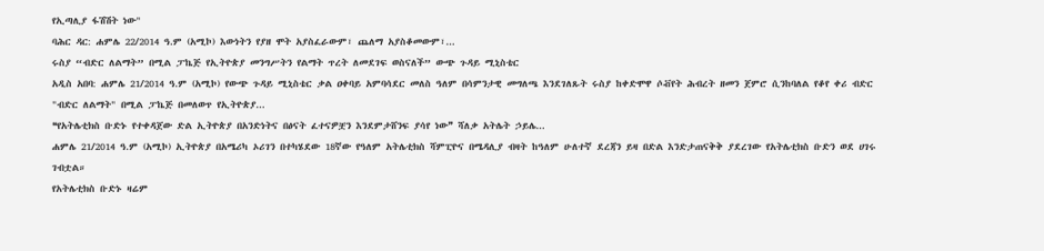የኢጣሊያ ፋሽሽት ነው"
ባሕር ዳር: ሐምሌ 22/2014 ዓ.ም (አሚኮ) እውነትን የያዘ ሞት አያስፈራውም፣ ጨለማ አያስቆመውም፣...
ሩስያ “ብድር ለልማት” በሚል ፓኬጅ የኢትዮጵያ መንግሥትን የልማት ጥረት ለመደገፍ ወስናለች” ውጭ ጉዳይ ሚኒስቴር
አዲስ አበባ: ሐምሌ 21/2014 ዓ.ም (አሚኮ) የውጭ ጉዳይ ሚኒስቴር ቃል ዐቀባይ አምባሳደር መለስ ዓለም በሳምንታዊ መግለጫ እንደገለጹት ሩስያ ከቀድሞዋ ሶቭየት ሕብረት ዘመን ጀምሮ ሲንከባለል የቆየ ቀሪ ብድር "ብድር ለልማት" በሚል ፓኬጅ በመለወጥ የኢትዮጵያ...
❝የአትሌቲክስ ቡድኑ የተቀዳጀው ድል ኢትዮጵያ በአንድነትና በፅናት ፈተናዎቿን እንደምታሸንፍ ያሳየ ነው❞ ሻለቃ አትሌት ኃይሌ...
ሐምሌ 21/2014 ዓ.ም (አሚኮ) ኢትዮጵያ በአሜሪካ ኦሪገን በተካሄደው 18ኛው የዓለም አትሌቲክስ ሻምፒዮና በሜዳሊያ ብዛት ከዓለም ሁለተኛ ደረጃን ይዛ በድል እንድታጠናቅቅ ያደረገው የአትሌቲክስ ቡድን ወደ ሀገሩ ገብቷል።
የአትሌቲክስ ቡድኑ ዛሬም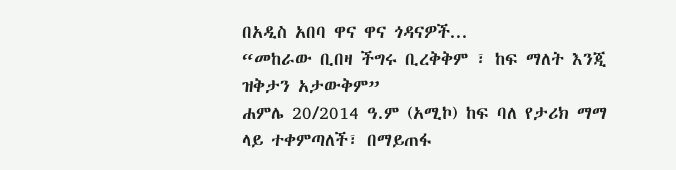በአዲስ አበባ ዋና ዋና ጎዳናዎች...
“መከራው ቢበዛ ችግሩ ቢረቅቅም ፣ ከፍ ማለት እንጂ ዝቅታን አታውቅም”
ሐምሌ 20/2014 ዓ.ም (አሚኮ) ከፍ ባለ የታሪክ ማማ ላይ ተቀምጣለች፣ በማይጠፋ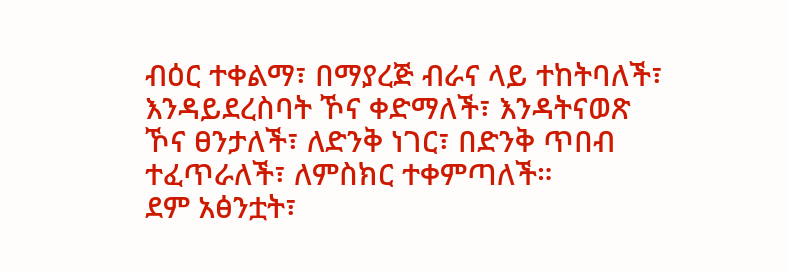ብዕር ተቀልማ፣ በማያረጅ ብራና ላይ ተከትባለች፣ እንዳይደረስባት ኾና ቀድማለች፣ እንዳትናወጽ ኾና ፀንታለች፣ ለድንቅ ነገር፣ በድንቅ ጥበብ ተፈጥራለች፣ ለምስክር ተቀምጣለች።
ደም አፅንቷት፣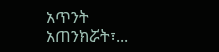አጥንት አጠንክሯት፣...